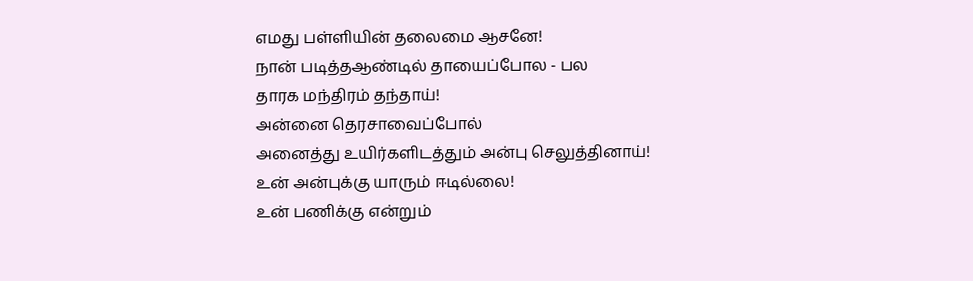எமது பள்ளியின் தலைமை ஆசனே!
நான் படித்தஆண்டில் தாயைப்போல - பல
தாரக மந்திரம் தந்தாய்!
அன்னை தெரசாவைப்போல்
அனைத்து உயிர்களிடத்தும் அன்பு செலுத்தினாய்!
உன் அன்புக்கு யாரும் ஈடில்லை!
உன் பணிக்கு என்றும்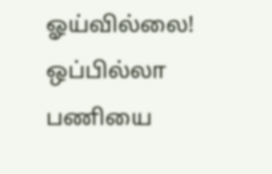ஓய்வில்லை!
ஒப்பில்லா பணியை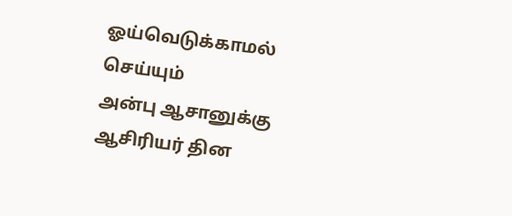ஓய்வெடுக்காமல் செய்யும்
அன்பு ஆசானுக்கு
ஆசிரியர் தின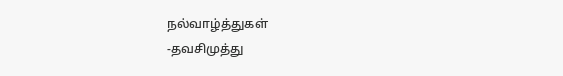நல்வாழ்த்துகள்
-தவசிமுத்து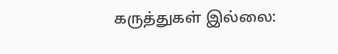கருத்துகள் இல்லை: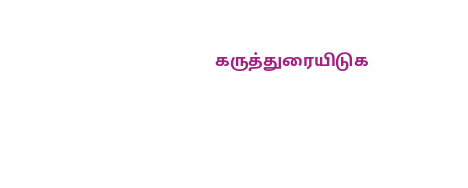கருத்துரையிடுக